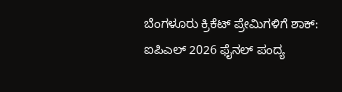ಬೆಂಗಳೂರು ಕ್ರಿಕೆಟ್ ಪ್ರೇಮಿಗಳಿಗೆ ಶಾಕ್: ಐಪಿಎಲ್ 2026 ಫೈನಲ್ ಪಂದ್ಯ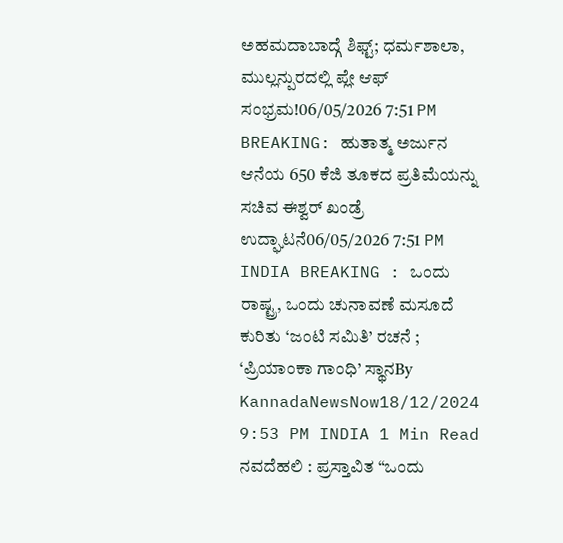ಅಹಮದಾಬಾದ್ಗೆ ಶಿಫ್ಟ್; ಧರ್ಮಶಾಲಾ, ಮುಲ್ಲನ್ಪುರದಲ್ಲಿ ಪ್ಲೇ ಆಫ್ ಸಂಭ್ರಮ!06/05/2026 7:51 PM
BREAKING: ಹುತಾತ್ಮ ಅರ್ಜುನ ಆನೆಯ 650 ಕೆಜಿ ತೂಕದ ಪ್ರತಿಮೆಯನ್ನು ಸಚಿವ ಈಶ್ವರ್ ಖಂಡ್ರೆ ಉದ್ಘಾಟನೆ06/05/2026 7:51 PM
INDIA BREAKING : ಒಂದು ರಾಷ್ಟ್ರ, ಒಂದು ಚುನಾವಣೆ ಮಸೂದೆ ಕುರಿತು ‘ಜಂಟಿ ಸಮಿತಿ’ ರಚನೆ ; ‘ಪ್ರಿಯಾಂಕಾ ಗಾಂಧಿ’ ಸ್ಥಾನBy KannadaNewsNow18/12/2024 9:53 PM INDIA 1 Min Read ನವದೆಹಲಿ : ಪ್ರಸ್ತಾವಿತ “ಒಂದು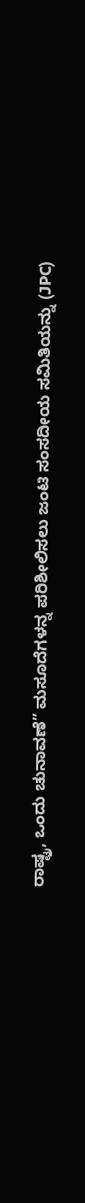ರಾಷ್ಟ್ರ, ಒಂದು ಚುನಾವಣೆ” ಮಸೂದೆಗಳನ್ನ ಪರಿಶೀಲಿಸಲು ಜಂಟಿ ಸಂಸದೀಯ ಸಮಿತಿಯನ್ನು (JPC)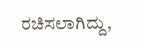ರಚಿಸಲಾಗಿದ್ದು,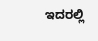ಇದರಲ್ಲಿ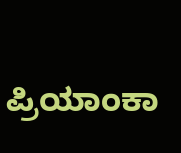ಪ್ರಿಯಾಂಕಾ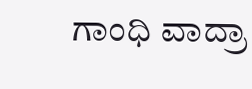ಗಾಂಧಿ ವಾದ್ರಾ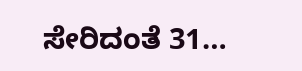ಸೇರಿದಂತೆ 31…